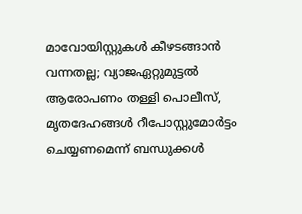മാവോയിസ്റ്റുകള്‍ കീഴടങ്ങാന്‍ വന്നതല്ല; വ്യാജഏറ്റുമുട്ടല്‍ ആരോപണം തള്ളി പൊലീസ്, മൃതദേഹങ്ങള്‍ റീപോസ്റ്റുമോര്‍ട്ടം ചെയ്യണമെന്ന് ബന്ധുക്കള്‍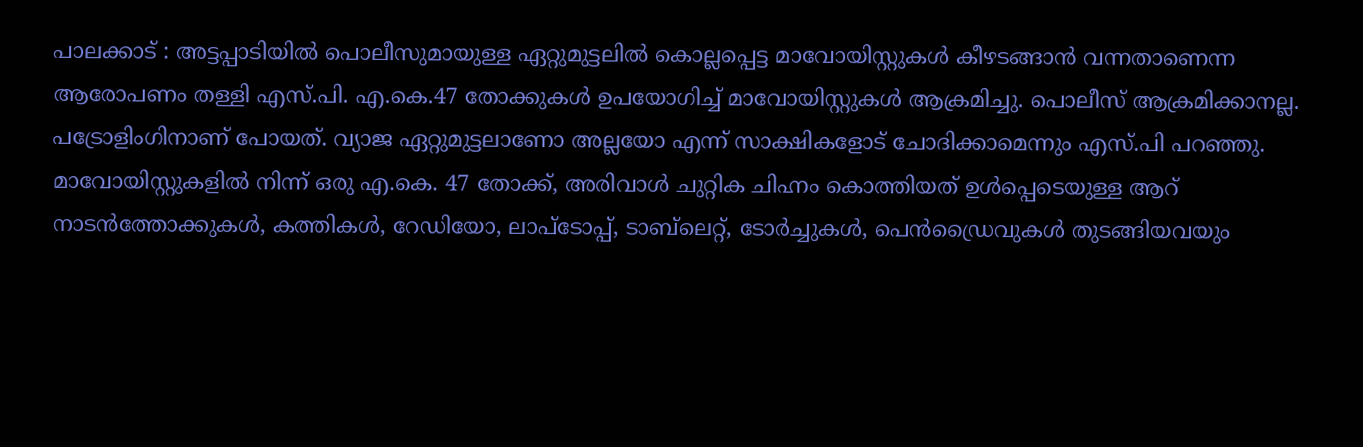പാലക്കാട് : അട്ടപ്പാടിയില്‍ പൊലീസുമായുള്ള ഏറ്റുമുട്ടലില്‍ കൊല്ലപ്പെട്ട മാവോയിസ്റ്റുകള്‍ കീഴടങ്ങാന്‍ വന്നതാണെന്ന ആരോപണം തള്ളി എസ്.പി. എ.കെ.47 തോക്കുകള്‍ ഉപയോഗിച്ച്‌ മാവോയിസ്റ്റുകള്‍ ആക്രമിച്ചു. പൊലീസ് ആക്രമിക്കാനല്ല. പട്രോളിംഗിനാണ് പോയത്. വ്യാജ ഏറ്റുമുട്ടലാണോ അല്ലയോ എന്ന് സാക്ഷികളോട് ചോദിക്കാമെന്നും എസ്.പി പറഞ്ഞു. മാവോയിസ്റ്റുകളില്‍ നിന്ന് ഒരു എ.കെ. 47 തോക്ക്, അരിവാള്‍ ചുറ്റിക ചിഹ്നം കൊത്തിയത് ഉള്‍പ്പെടെയുള്ള ആറ് നാടന്‍ത്തോക്കുകള്‍, കത്തികള്‍, റേഡിയോ, ലാപ്‌ടോപ്പ്, ടാബ്‌ലെറ്റ്, ടോര്‍ച്ചുകള്‍, പെന്‍ഡ്രൈവുകള്‍ തുടങ്ങിയവയും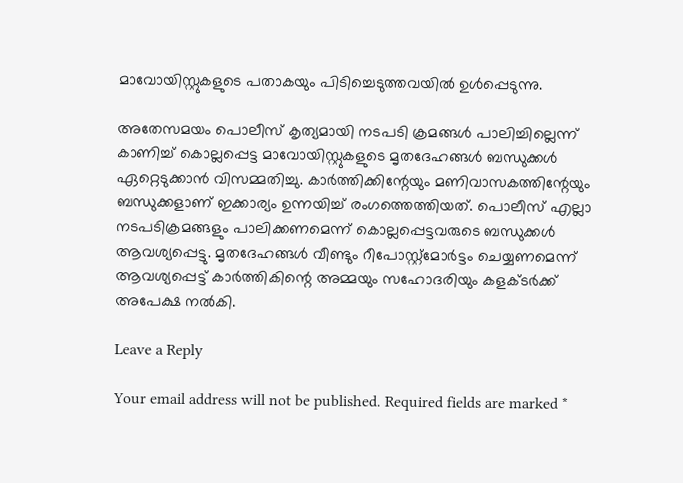മാവോയിസ്റ്റുകളുടെ പതാകയും പിടിച്ചെടുത്തവയില്‍ ഉള്‍പ്പെടുന്നു.

അതേസമയം പൊലീസ് കൃത്യമായി നടപടി ക്രമങ്ങള്‍ പാലിച്ചില്ലെന്ന് കാണിച്ച്‌ കൊല്ലപ്പെട്ട മാവോയിസ്റ്റുകളുടെ മൃതദേഹങ്ങള്‍ ബന്ധുക്കള്‍ ഏറ്റെടുക്കാന്‍ വിസമ്മതിച്ചു. കാര്‍ത്തിക്കിന്റേയും മണിവാസകത്തിന്റേയും ബന്ധുക്കളാണ് ഇക്കാര്യം ഉന്നയിച്ച്‌ രംഗത്തെത്തിയത്. പൊലീസ് എല്ലാ നടപടിക്രമങ്ങളും പാലിക്കണമെന്ന് കൊല്ലപ്പെട്ടവരുടെ ബന്ധുക്കള്‍ ആവശ്യപ്പെട്ടു. മൃതദേഹങ്ങള്‍ വീണ്ടും റീപോസ്റ്റ്മോര്‍ട്ടം ചെയ്യണമെന്ന് ആവശ്യപ്പെട്ട് കാര്‍ത്തികിന്റെ അമ്മയും സഹോദരിയും കളക്ടര്‍ക്ക് അപേക്ഷ നല്‍കി.

Leave a Reply

Your email address will not be published. Required fields are marked *